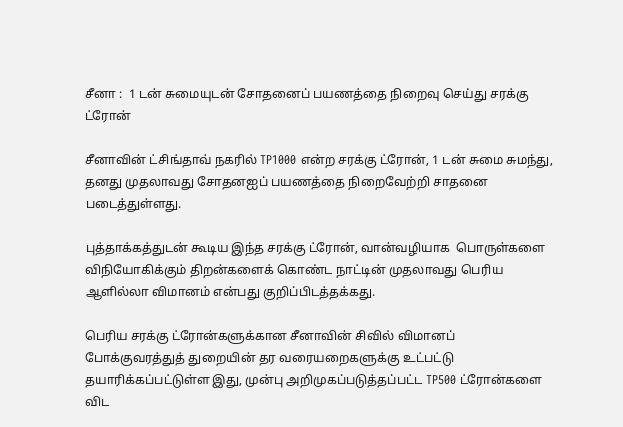சீனா :  1 டன் சுமையுடன் சோதனைப் பயணத்தை நிறைவு செய்து சரக்கு ட்ரோன்

சீனாவின் ட்சிங்தாவ் நகரில் TP1000 என்ற சரக்கு ட்ரோன், 1 டன் சுமை சுமந்து, தனது முதலாவது சோதனஐப் பயணத்தை நிறைவேற்றி சாதனை படைத்துள்ளது.

புத்தாக்கத்துடன் கூடிய இந்த சரக்கு ட்ரோன், வான்வழியாக  பொருள்களை விநியோகிக்கும் திறன்களைக் கொண்ட நாட்டின் முதலாவது பெரிய ஆளில்லா விமானம் என்பது குறிப்பிடத்தக்கது.

பெரிய சரக்கு ட்ரோன்களுக்கான சீனாவின் சிவில் விமானப் போக்குவரத்துத் துறையின் தர வரையறைகளுக்கு உட்பட்டு தயாரிக்கப்பட்டுள்ள இது, முன்பு அறிமுகப்படுத்தப்பட்ட TP500 ட்ரோன்களை விட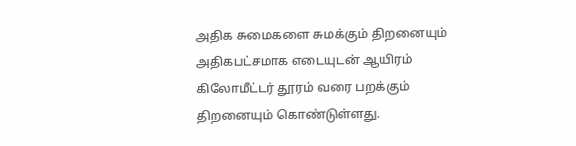அதிக சுமைகளை சுமக்கும் திறனையும் அதிகபட்சமாக எடையுடன் ஆயிரம் கிலோமீட்டர் தூரம் வரை பறக்கும் திறனையும் கொண்டுள்ளது.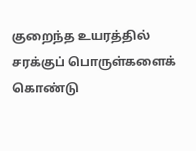குறைந்த உயரத்தில் சரக்குப் பொருள்களைக் கொண்டு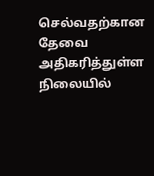செல்வதற்கான தேவை அதிகரித்துள்ள நிலையில்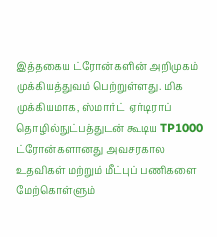இத்தகைய ட்ரோன்களின் அறிமுகம் முக்கியத்துவம் பெற்றுள்ளது. மிக முக்கியமாக, ஸ்மார்ட்  ஏர்டிராப் தொழில்நுட்பத்துடன் கூடிய TP1000 ட்ரோன்களானது அவசரகால உதவிகள் மற்றும் மீட்புப் பணிகளை மேற்கொள்ளும்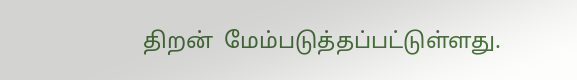திறன்  மேம்படுத்தப்பட்டுள்ளது.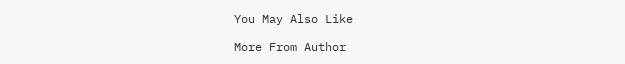You May Also Like

More From Author